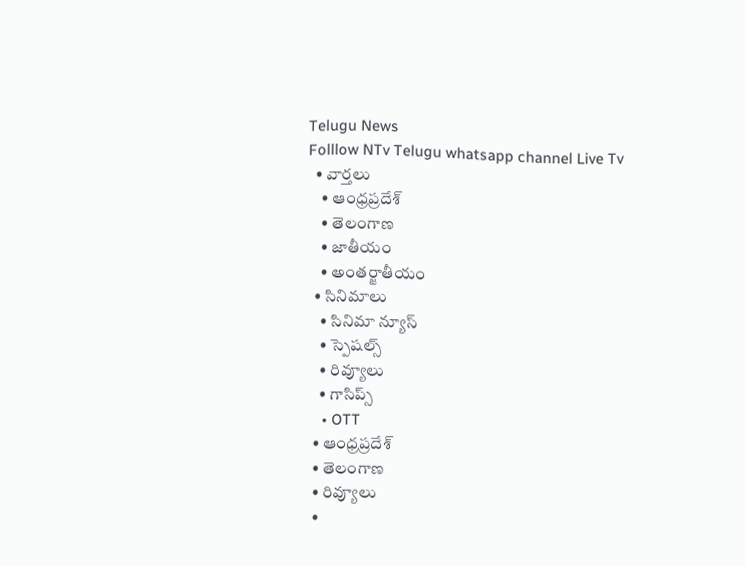Telugu News
Folllow NTv Telugu whatsapp channel Live Tv
  • వార్తలు
    • ఆంధ్రప్రదేశ్
    • తెలంగాణ
    • జాతీయం
    • అంతర్జాతీయం
  • సినిమాలు
    • సినిమా న్యూస్
    • స్పెషల్స్
    • రివ్యూలు
    • గాసిప్స్
    • OTT
  • ఆంధ్రప్రదేశ్
  • తెలంగాణ
  • రివ్యూలు
  •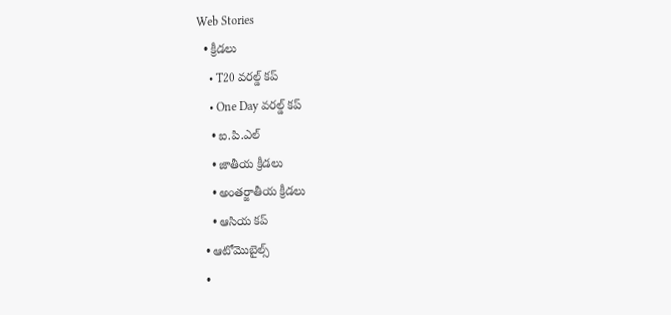Web Stories
  • క్రీడలు
    • T20 వరల్డ్ కప్
    • One Day వరల్డ్ కప్
    • ఐ.పి.ఎల్
    • జాతీయ క్రీడలు
    • అంతర్జాతీయ క్రీడలు
    • ఆసియ కప్
  • ఆటోమొబైల్స్
  •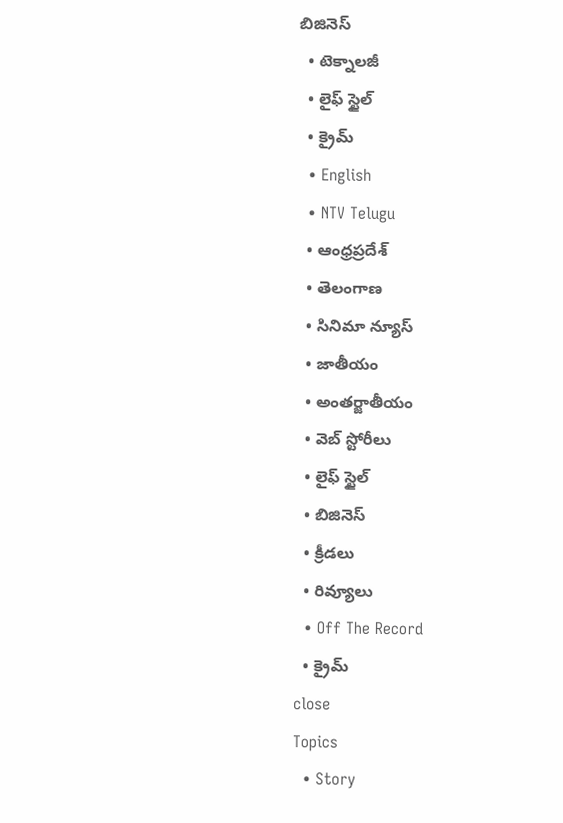బిజినెస్‌
  • టెక్నాలజీ
  • లైఫ్ స్టైల్
  • క్రైమ్
  • English
  • NTV Telugu
  • ఆంధ్రప్రదేశ్
  • తెలంగాణ
  • సినిమా న్యూస్
  • జాతీయం
  • అంతర్జాతీయం
  • వెబ్ స్టోరీలు
  • లైఫ్ స్టైల్
  • బిజినెస్‌
  • క్రీడలు
  • రివ్యూలు
  • Off The Record
  • క్రైమ్
close
Topics
  • Story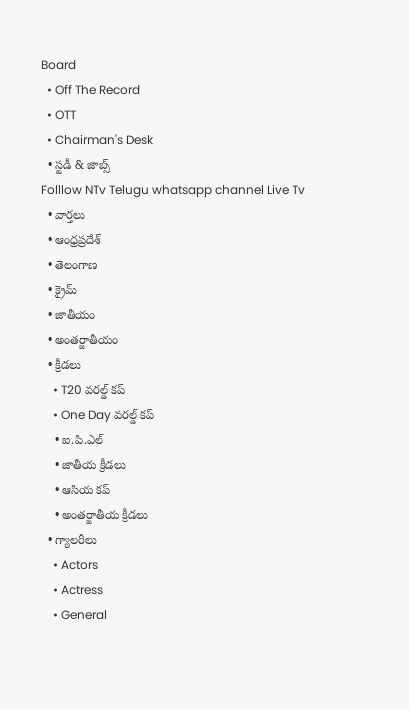Board
  • Off The Record
  • OTT
  • Chairman's Desk
  • స్టడీ & జాబ్స్
Folllow NTv Telugu whatsapp channel Live Tv
  • వార్తలు
  • ఆంధ్రప్రదేశ్
  • తెలంగాణ
  • క్రైమ్
  • జాతీయం
  • అంతర్జాతీయం
  • క్రీడలు
    • T20 వరల్డ్ కప్
    • One Day వరల్డ్ కప్
    • ఐ.పి.ఎల్
    • జాతీయ క్రీడలు
    • ఆసియ కప్
    • అంతర్జాతీయ క్రీడలు
  • గ్యాలరీలు
    • Actors
    • Actress
    • General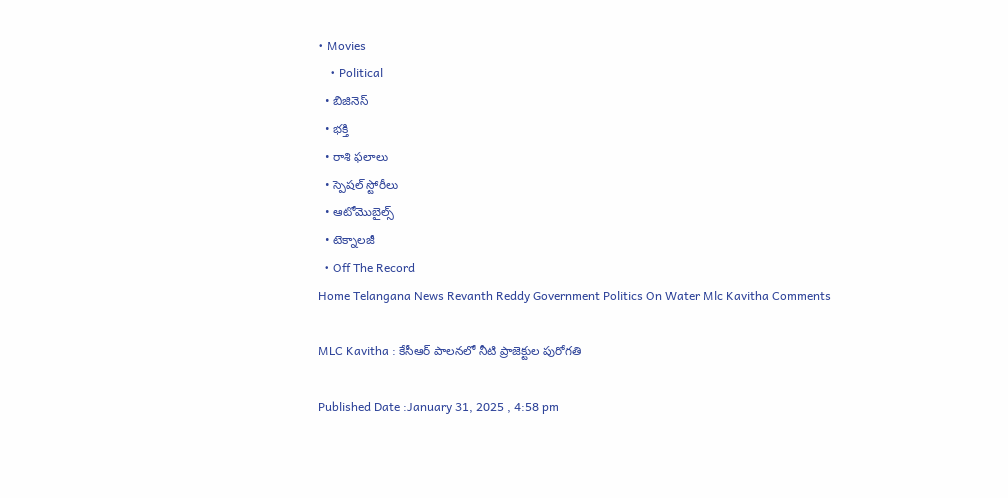• Movies
    • Political
  • బిజినెస్‌
  • భక్తి
  • రాశి ఫలాలు
  • స్పెషల్‌ స్టోరీలు
  • ఆటోమొబైల్స్
  • టెక్నాలజీ
  • Off The Record
Home Telangana News Revanth Reddy Government Politics On Water Mlc Kavitha Comments

MLC Kavitha : కేసీఆర్ పాలనలో నీటి ప్రాజెక్టుల పురోగతి

Published Date :January 31, 2025 , 4:58 pm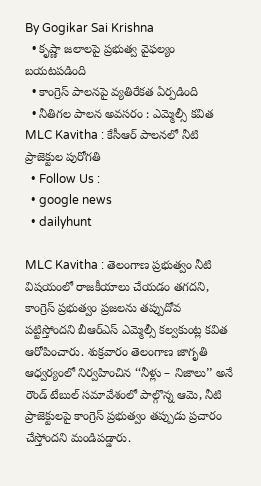By Gogikar Sai Krishna
  • కృష్ణా జలాలపై ప్రభుత్వ వైఫల్యం బయటపడింది
  • కాంగ్రెస్ పాలనపై వ్యతిరేకత ఏర్పడింది
  • నీతిగల పాలన అవసరం : ఎమ్మెల్సీ కవిత
MLC Kavitha : కేసీఆర్ పాలనలో నీటి ప్రాజెక్టుల పురోగతి
  • Follow Us :
  • google news
  • dailyhunt

MLC Kavitha : తెలంగాణ ప్రభుత్వం నీటి విషయంలో రాజకీయాలు చేయడం తగదని, కాంగ్రెస్ ప్రభుత్వం ప్రజలను తప్పుదోవ పట్టిస్తోందని బీఆర్‌ఎస్ ఎమ్మెల్సీ కల్వకుంట్ల కవిత ఆరోపించారు. శుక్రవారం తెలంగాణ జాగృతి ఆధ్వర్యంలో నిర్వహించిన ‘‘నీళ్లు – నిజాలు’’ అనే రౌండ్ టేబుల్ సమావేశంలో పాల్గొన్న ఆమె, నీటి ప్రాజెక్టులపై కాంగ్రెస్ ప్రభుత్వం తప్పుడు ప్రచారం చేస్తోందని మండిపడ్డారు.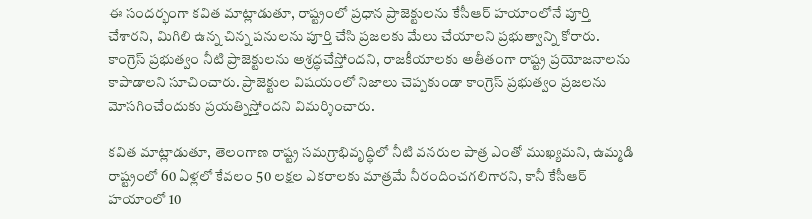ఈ సందర్భంగా కవిత మాట్లాడుతూ, రాష్ట్రంలో ప్రధాన ప్రాజెక్టులను కేసీఆర్ హయాంలోనే పూర్తి చేశారని, మిగిలి ఉన్న చిన్న పనులను పూర్తి చేసి ప్రజలకు మేలు చేయాలని ప్రభుత్వాన్ని కోరారు. కాంగ్రెస్ ప్రభుత్వం నీటి ప్రాజెక్టులను అశ్రద్ధచేస్తోందని, రాజకీయాలకు అతీతంగా రాష్ట్ర ప్రయోజనాలను కాపాడాలని సూచించారు. ప్రాజెక్టుల విషయంలో నిజాలు చెప్పకుండా కాంగ్రెస్ ప్రభుత్వం ప్రజలను మోసగించేందుకు ప్రయత్నిస్తోందని విమర్శించారు.

కవిత మాట్లాడుతూ, తెలంగాణ రాష్ట్ర సమగ్రాభివృద్ధిలో నీటి వనరుల పాత్ర ఎంతో ముఖ్యమని, ఉమ్మడి రాష్ట్రంలో 60 ఏళ్లలో కేవలం 50 లక్షల ఎకరాలకు మాత్రమే నీరందించగలిగారని, కానీ కేసీఆర్ హయాంలో 10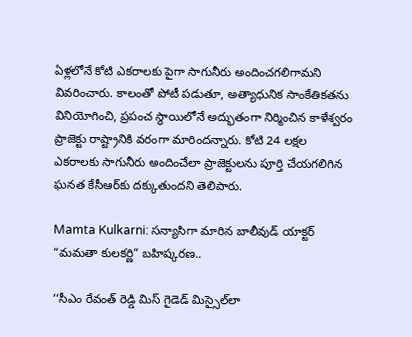ఏళ్లలోనే కోటి ఎకరాలకు పైగా సాగునీరు అందించగలిగామని వివరించారు. కాలంతో పోటీ పడుతూ, అత్యాధునిక సాంకేతికతను వినియోగించి, ప్రపంచ స్థాయిలోనే అద్భుతంగా నిర్మించిన కాళేశ్వరం ప్రాజెక్టు రాష్ట్రానికి వరంగా మారిందన్నారు. కోటి 24 లక్షల ఎకరాలకు సాగునీరు అందించేలా ప్రాజెక్టులను పూర్తి చేయగలిగిన ఘనత కేసీఆర్‌కు దక్కుతుందని తెలిపారు.

Mamta Kulkarni: సన్యాసిగా మారిన బాలీవుడ్ యాక్టర్ “మమతా కులకర్ణి” బహిష్కరణ..

‘‘సీఎం రేవంత్ రెడ్డి మిస్ గైడెడ్ మిస్సైల్‌లా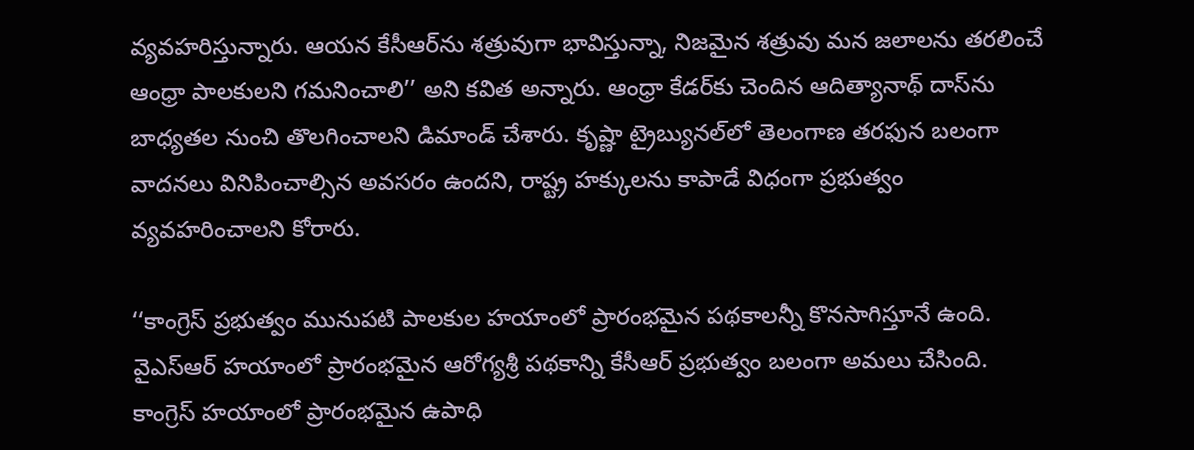వ్యవహరిస్తున్నారు. ఆయన కేసీఆర్‌ను శత్రువుగా భావిస్తున్నా, నిజమైన శత్రువు మన జలాలను తరలించే ఆంధ్రా పాలకులని గమనించాలి’’ అని కవిత అన్నారు. ఆంధ్రా కేడర్‌కు చెందిన ఆదిత్యానాథ్ దాస్‌ను బాధ్యతల నుంచి తొలగించాలని డిమాండ్ చేశారు. కృష్ణా ట్రైబ్యునల్‌లో తెలంగాణ తరఫున బలంగా వాదనలు వినిపించాల్సిన అవసరం ఉందని, రాష్ట్ర హక్కులను కాపాడే విధంగా ప్రభుత్వం వ్యవహరించాలని కోరారు.

‘‘కాంగ్రెస్ ప్రభుత్వం మునుపటి పాలకుల హయాంలో ప్రారంభమైన పథకాలన్నీ కొనసాగిస్తూనే ఉంది. వైఎస్ఆర్ హయాంలో ప్రారంభమైన ఆరోగ్యశ్రీ పథకాన్ని కేసీఆర్ ప్రభుత్వం బలంగా అమలు చేసింది. కాంగ్రెస్ హయాంలో ప్రారంభమైన ఉపాధి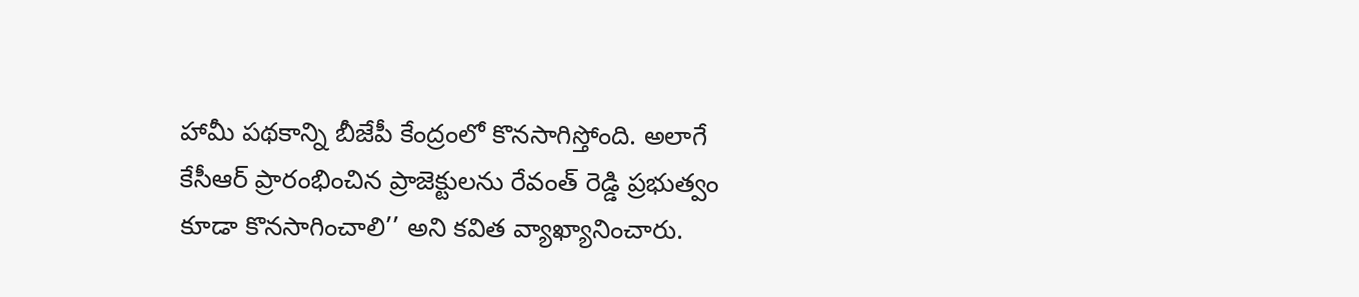హామీ పథకాన్ని బీజేపీ కేంద్రంలో కొనసాగిస్తోంది. అలాగే కేసీఆర్ ప్రారంభించిన ప్రాజెక్టులను రేవంత్ రెడ్డి ప్రభుత్వం కూడా కొనసాగించాలి’’ అని కవిత వ్యాఖ్యానించారు.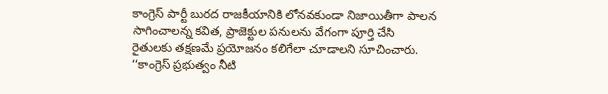కాంగ్రెస్ పార్టీ బురద రాజకీయానికి లోనవకుండా నిజాయితీగా పాలన సాగించాలన్న కవిత, ప్రాజెక్టుల పనులను వేగంగా పూర్తి చేసి రైతులకు తక్షణమే ప్రయోజనం కలిగేలా చూడాలని సూచించారు. ‘‘కాంగ్రెస్ ప్రభుత్వం నీటి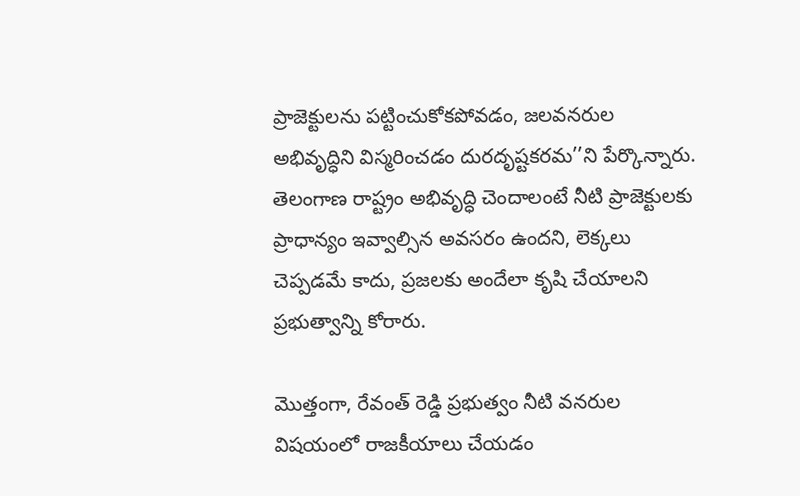ప్రాజెక్టులను పట్టించుకోకపోవడం, జలవనరుల అభివృద్ధిని విస్మరించడం దురదృష్టకరమ’’ని పేర్కొన్నారు. తెలంగాణ రాష్ట్రం అభివృద్ధి చెందాలంటే నీటి ప్రాజెక్టులకు ప్రాధాన్యం ఇవ్వాల్సిన అవసరం ఉందని, లెక్కలు చెప్పడమే కాదు, ప్రజలకు అందేలా కృషి చేయాలని ప్రభుత్వాన్ని కోరారు.

మొత్తంగా, రేవంత్ రెడ్డి ప్రభుత్వం నీటి వనరుల విషయంలో రాజకీయాలు చేయడం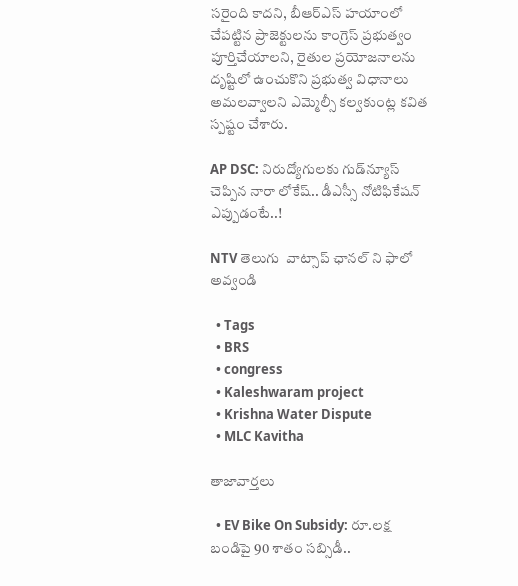సరైంది కాదని, బీఆర్ఎస్ హయాంలో చేపట్టిన ప్రాజెక్టులను కాంగ్రెస్ ప్రభుత్వం పూర్తిచేయాలని, రైతుల ప్రయోజనాలను దృష్టిలో ఉంచుకొని ప్రభుత్వ విధానాలు అమలవ్వాలని ఎమ్మెల్సీ కల్వకుంట్ల కవిత స్పష్టం చేశారు.

AP DSC: నిరుద్యోగులకు గుడ్‌న్యూస్ చెప్పిన నారా లోకేష్.. డీఎస్సీ నోటిఫికేషన్ ఎప్పుడంటే..!

NTV తెలుగు  వాట్సాప్ ఛానల్ ని ఫాలో అవ్వండి

  • Tags
  • BRS
  • congress
  • Kaleshwaram project
  • Krishna Water Dispute
  • MLC Kavitha

తాజావార్తలు

  • EV Bike On Subsidy: రూ.లక్ష బండిపై 90 శాతం సబ్సిడీ..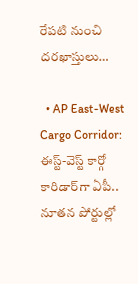రేపటి నుంచి దరఖాస్తులు…

  • AP East-West Cargo Corridor: ఈస్ట్-వెస్ట్ కార్గో కారిడార్‌గా ఏపీ.. నూతన పోర్టుల్లో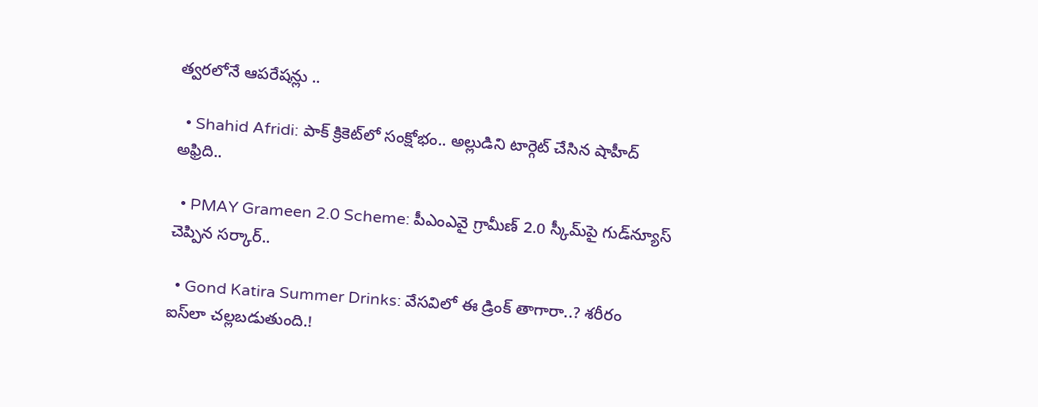త్వరలోనే ఆపరేషన్లు ..

  • Shahid Afridi: పాక్ క్రికెట్‌లో సంక్షోభం.. అల్లుడిని టార్గెట్ చేసిన షాహీద్ అఫ్రిది..

  • PMAY Grameen 2.0 Scheme: పీఎంఎవై గ్రామీణ్ 2.0 స్కీమ్‌పై గుడ్‌న్యూస్‌ చెప్పిన సర్కార్..

  • Gond Katira Summer Drinks: వేసవిలో ఈ డ్రింక్ తాగారా..? శరీరం ఐస్‌లా చల్లబడుతుంది.!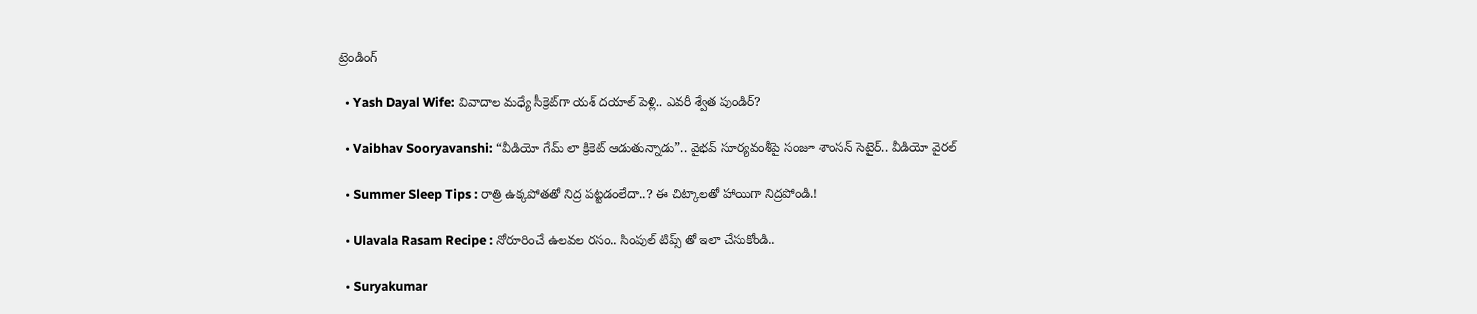ట్రెండింగ్‌

  • Yash Dayal Wife: వివాదాల మధ్యే సీక్రెట్‌గా యశ్ దయాల్ పెళ్లి.. ఎవరీ శ్వేత పుండిర్?

  • Vaibhav Sooryavanshi: “వీడియో గేమ్ లా క్రికెట్ ఆడుతున్నాడు”.. వైభవ్ సూర్యవంశీపై సంజూ శాంసన్ సెటైర్.. వీడియో వైరల్

  • Summer Sleep Tips : రాత్రి ఉక్కపోతతో నిద్ర పట్టడంలేదా..? ఈ చిట్కాలతో హాయిగా నిద్రపోండి.!

  • Ulavala Rasam Recipe : నోరూరించే ఉలవల రసం.. సింపుల్ టిప్స్ తో ఇలా చేసుకోండి..

  • Suryakumar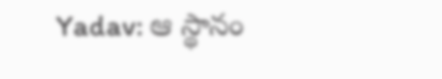Yadav: ఆ స్థానం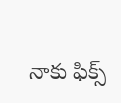నాకు ఫిక్స్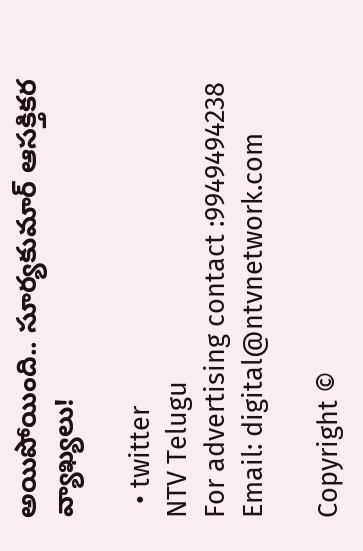అయిపోయింది.. సూర్యకుమార్ ఆసక్తికర వ్యాఖ్యలు!

  • twitter
NTV Telugu
For advertising contact :9949494238
Email: digital@ntvnetwork.com

Copyright ©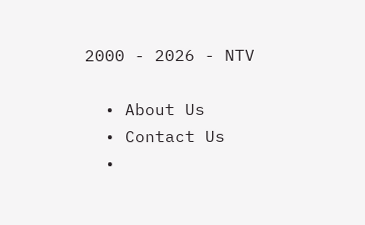2000 - 2026 - NTV

  • About Us
  • Contact Us
  •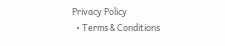Privacy Policy
  • Terms & Conditions